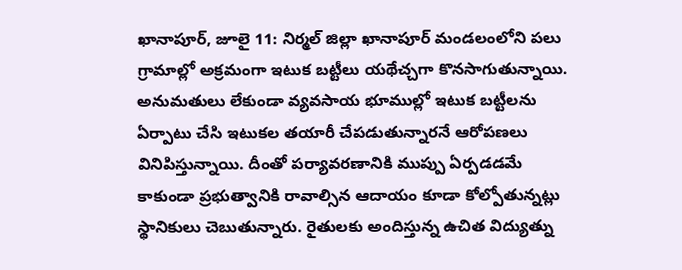ఖానాపూర్, జూలై 11: నిర్మల్ జిల్లా ఖానాపూర్ మండలంలోని పలు గ్రామాల్లో అక్రమంగా ఇటుక బట్టీలు యథేచ్చగా కొనసాగుతున్నాయి. అనుమతులు లేకుండా వ్యవసాయ భూముల్లో ఇటుక బట్టీలను ఏర్పాటు చేసి ఇటుకల తయారీ చేపడుతున్నారనే ఆరోపణలు వినిపిస్తున్నాయి. దీంతో పర్యావరణానికి ముప్పు ఏర్పడడమే కాకుండా ప్రభుత్వానికి రావాల్సిన ఆదాయం కూడా కోల్పోతున్నట్లు స్థానికులు చెబుతున్నారు. రైతులకు అందిస్తున్న ఉచిత విద్యుత్ను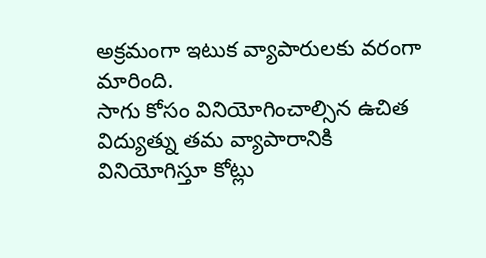అక్రమంగా ఇటుక వ్యాపారులకు వరంగా మారింది.
సాగు కోసం వినియోగించాల్సిన ఉచిత విద్యుత్ను తమ వ్యాపారానికి వినియోగిస్తూ కోట్లు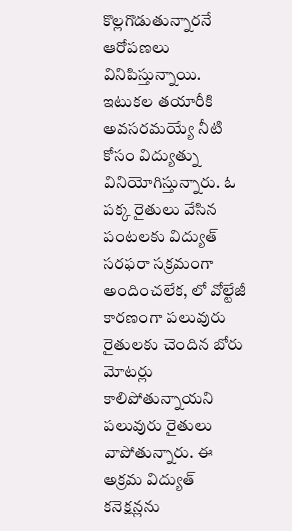కొల్లగొడుతున్నారనే ఆరోపణలు వినిపిస్తున్నాయి. ఇటుకల తయారీకి అవసరమయ్యే నీటి కోసం విద్యుత్ను వినియోగిస్తున్నారు. ఓ పక్క రైతులు వేసిన పంటలకు విద్యుత్ సరఫరా సక్రమంగా అందించలేక, లో వోల్టేజీ కారణంగా పలువురు రైతులకు చెందిన బోరు మోటర్లు కాలిపోతున్నాయని పలువురు రైతులు వాపోతున్నారు. ఈ అక్రమ విద్యుత్ కనెక్షన్లను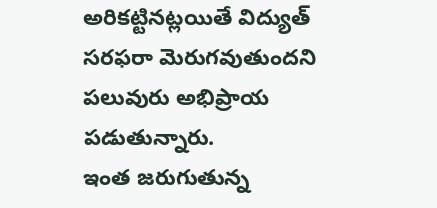అరికట్టినట్లయితే విద్యుత్ సరఫరా మెరుగవుతుందని పలువురు అభిప్రాయ పడుతున్నారు.
ఇంత జరుగుతున్న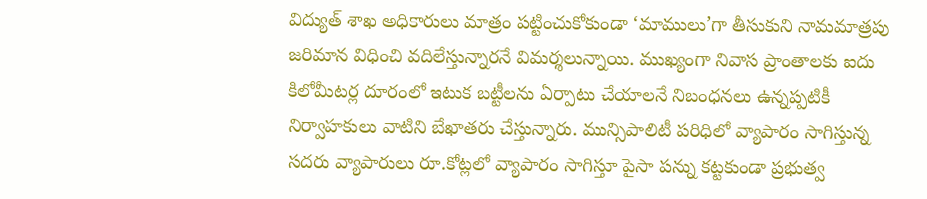విద్యుత్ శాఖ అధికారులు మాత్రం పట్టించుకోకుండా ‘మాములు’గా తీసుకుని నామమాత్రపు జరిమాన విధించి వదిలేస్తున్నారనే విమర్శలున్నాయి. ముఖ్యంగా నివాస ప్రాంతాలకు ఐదు కిలోమీటర్ల దూరంలో ఇటుక బట్టీలను ఏర్పాటు చేయాలనే నిబంధనలు ఉన్నప్పటికీ నిర్వాహకులు వాటిని బేఖాతరు చేస్తున్నారు. మున్సిపాలిటీ పరిధిలో వ్యాపారం సాగిస్తున్న సదరు వ్యాపారులు రూ.కోట్లలో వ్యాపారం సాగిస్తూ పైసా పన్ను కట్టకుండా ప్రభుత్వ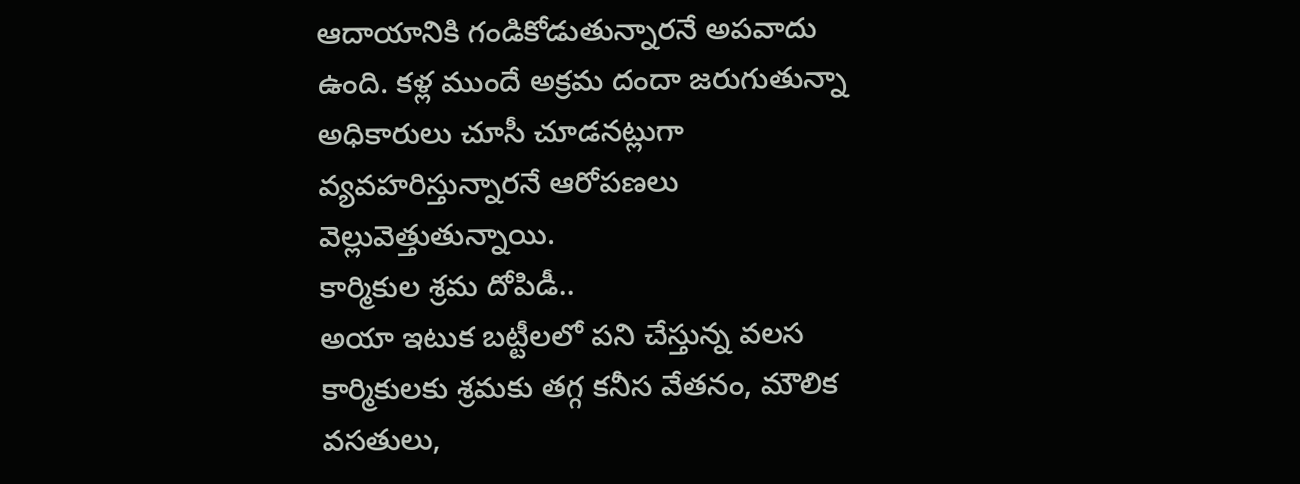ఆదాయానికి గండికోడుతున్నారనే అపవాదు ఉంది. కళ్ల ముందే అక్రమ దందా జరుగుతున్నా అధికారులు చూసీ చూడనట్లుగా వ్యవహరిస్తున్నారనే ఆరోపణలు వెల్లువెత్తుతున్నాయి.
కార్మికుల శ్రమ దోపిడీ..
అయా ఇటుక బట్టీలలో పని చేస్తున్న వలస కార్మికులకు శ్రమకు తగ్గ కనీస వేతనం, మౌలిక వసతులు,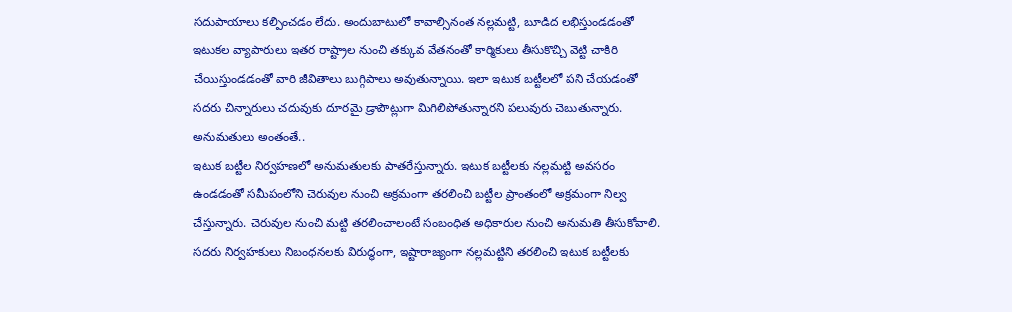సదుపాయాలు కల్పించడం లేదు. అందుబాటులో కావాల్సినంత నల్లమట్టి, బూడిద లభిస్తుండడంతో ఇటుకల వ్యాపారులు ఇతర రాష్ట్రాల నుంచి తక్కువ వేతనంతో కార్మికులు తీసుకొచ్చి వెట్టి చాకిరి చేయిస్తుండడంతో వారి జీవితాలు బుగ్గిపాలు అవుతున్నాయి. ఇలా ఇటుక బట్టీలలో పని చేయడంతో సదరు చిన్నారులు చదువుకు దూరమై డ్రాపౌట్లుగా మిగిలిపోతున్నారని పలువురు చెబుతున్నారు.
అనుమతులు అంతంతే..
ఇటుక బట్టీల నిర్వహణలో అనుమతులకు పాతరేస్తున్నారు. ఇటుక బట్టీలకు నల్లమట్టి అవసరం ఉండడంతో సమీపంలోని చెరువుల నుంచి అక్రమంగా తరలించి బట్టీల ప్రాంతంలో అక్రమంగా నిల్వ చేస్తున్నారు. చెరువుల నుంచి మట్టి తరలించాలంటే సంబంధిత అధికారుల నుంచి అనుమతి తీసుకోవాలి. సదరు నిర్వహకులు నిబంధనలకు విరుద్ధంగా, ఇష్టారాజ్యంగా నల్లమట్టిని తరలించి ఇటుక బట్టీలకు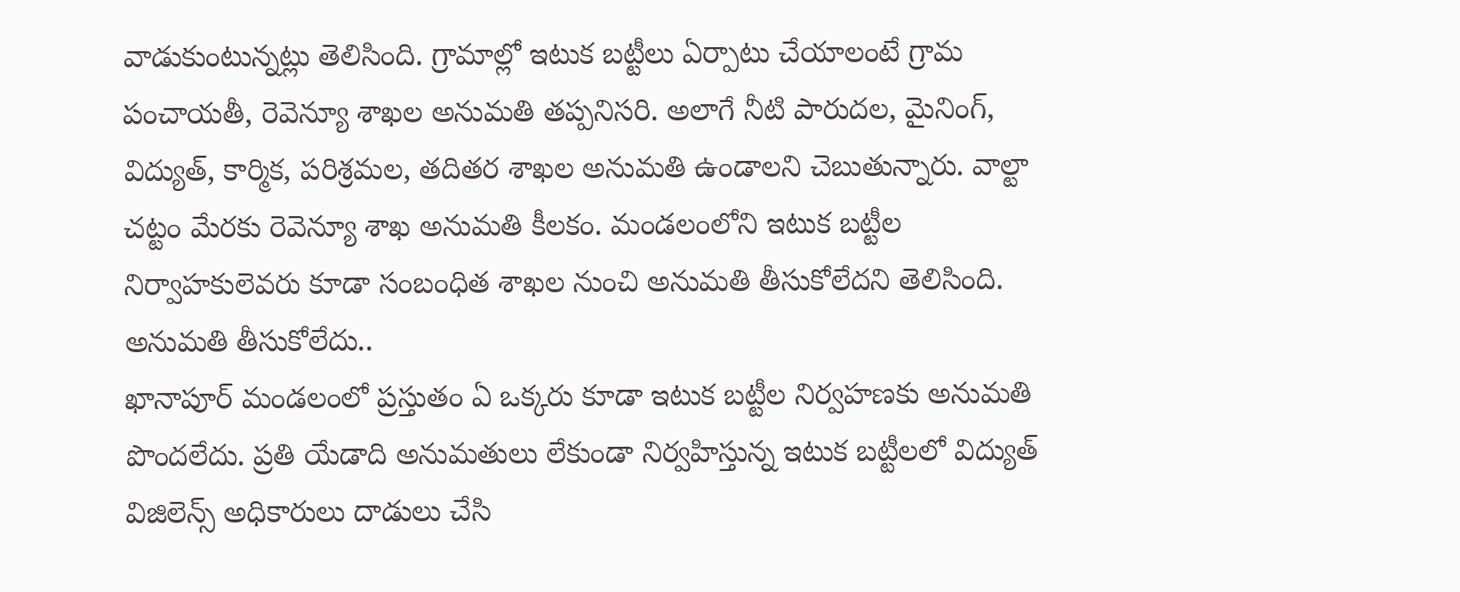వాడుకుంటున్నట్లు తెలిసింది. గ్రామాల్లో ఇటుక బట్టీలు ఏర్పాటు చేయాలంటే గ్రామ పంచాయతీ, రెవెన్యూ శాఖల అనుమతి తప్పనిసరి. అలాగే నీటి పారుదల, మైనింగ్, విద్యుత్, కార్మిక, పరిశ్రమల, తదితర శాఖల అనుమతి ఉండాలని చెబుతున్నారు. వాల్టా చట్టం మేరకు రెవెన్యూ శాఖ అనుమతి కీలకం. మండలంలోని ఇటుక బట్టీల నిర్వాహకులెవరు కూడా సంబంధిత శాఖల నుంచి అనుమతి తీసుకోలేదని తెలిసింది.
అనుమతి తీసుకోలేదు..
ఖానాపూర్ మండలంలో ప్రస్తుతం ఏ ఒక్కరు కూడా ఇటుక బట్టీల నిర్వహణకు అనుమతి పొందలేదు. ప్రతి యేడాది అనుమతులు లేకుండా నిర్వహిస్తున్న ఇటుక బట్టీలలో విద్యుత్ విజిలెన్స్ అధికారులు దాడులు చేసి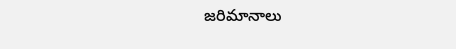జరిమానాలు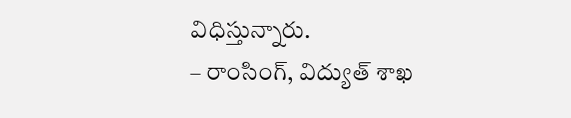విధిస్తున్నారు.
– రాంసింగ్, విద్యుత్ శాఖ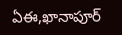ఏఈ,ఖానాపూర్